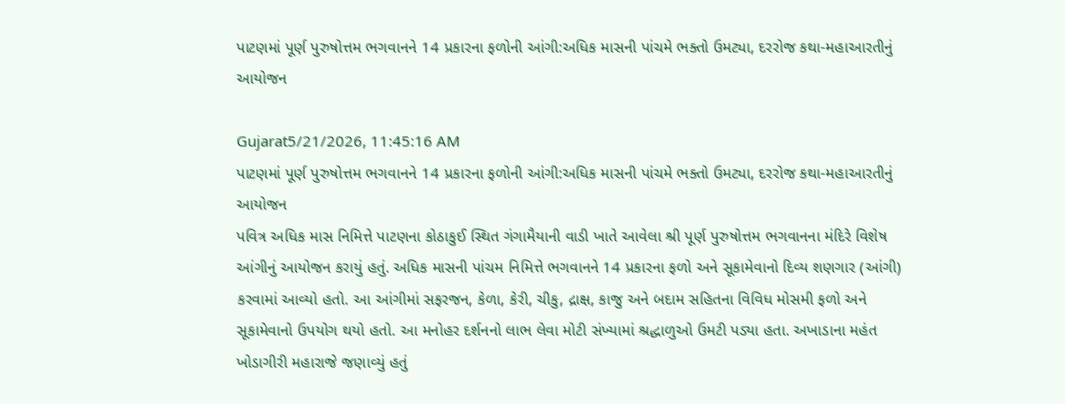પાટણમાં પૂર્ણ પુરુષોત્તમ ભગવાનને 14 પ્રકારના ફળોની આંગી:અધિક માસની પાંચમે ભક્તો ઉમટ્યા, દરરોજ કથા-મહાઆરતીનું આયોજન

Gujarat5/21/2026, 11:45:16 AM
પાટણમાં પૂર્ણ પુરુષોત્તમ ભગવાનને 14 પ્રકારના ફળોની આંગી:અધિક માસની પાંચમે ભક્તો ઉમટ્યા, દરરોજ કથા-મહાઆરતીનું આયોજન
પવિત્ર અધિક માસ નિમિત્તે પાટણના કોઠાકુઈ સ્થિત ગંગામૈયાની વાડી ખાતે આવેલા શ્રી પૂર્ણ પુરુષોત્તમ ભગવાનના મંદિરે વિશેષ આંગીનું આયોજન કરાયું હતું. અધિક માસની પાંચમ નિમિત્તે ભગવાનને 14 પ્રકારના ફળો અને સૂકામેવાનો દિવ્ય શણગાર (આંગી) કરવામાં આવ્યો હતો. આ આંગીમાં સફરજન, કેળા, કેરી, ચીકુ, દ્રાક્ષ, કાજુ અને બદામ સહિતના વિવિધ મોસમી ફળો અને સૂકામેવાનો ઉપયોગ થયો હતો. આ મનોહર દર્શનનો લાભ લેવા મોટી સંખ્યામાં શ્રદ્ધાળુઓ ઉમટી પડ્યા હતા. અખાડાના મહંત ખોડાગીરી મહારાજે જણાવ્યું હતું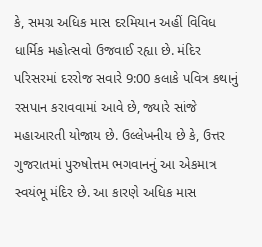કે, સમગ્ર અધિક માસ દરમિયાન અહીં વિવિધ ધાર્મિક મહોત્સવો ઉજવાઈ રહ્યા છે. મંદિર પરિસરમાં દરરોજ સવારે 9:00 કલાકે પવિત્ર કથાનું રસપાન કરાવવામાં આવે છે, જ્યારે સાંજે મહાઆરતી યોજાય છે. ઉલ્લેખનીય છે કે, ઉત્તર ગુજરાતમાં પુરુષોત્તમ ભગવાનનું આ એકમાત્ર સ્વયંભૂ મંદિર છે. આ કારણે અધિક માસ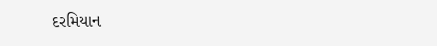દરમિયાન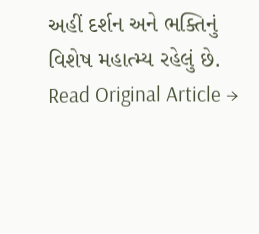અહીં દર્શન અને ભક્તિનું વિશેષ મહાત્મ્ય રહેલું છે.
Read Original Article →